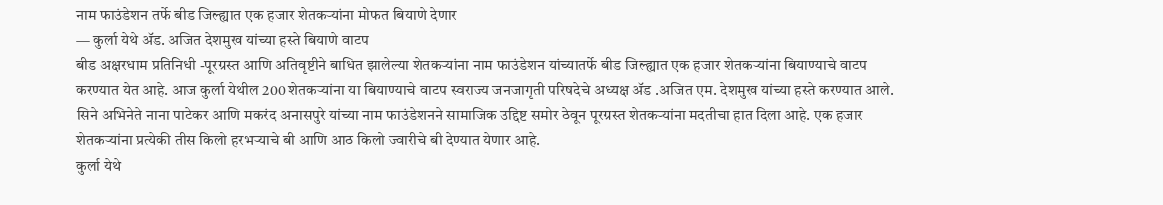नाम फाउंडेशन तर्फे बीड जिल्ह्यात एक हजार शेतकऱ्यांना मोफत बियाणे देणार
— कुर्ला येथे ॲड. अजित देशमुख यांच्या हस्ते बियाणे वाटप
बीड अक्षरधाम प्रतिनिधी -पूरग्रस्त आणि अतिवृष्टीने बाधित झालेल्या शेतकऱ्यांना नाम फाउंडेशन यांच्यातर्फे बीड जिल्ह्यात एक हजार शेतकऱ्यांना बियाण्याचे वाटप करण्यात येत आहे. आज कुर्ला येथील 200 शेतकऱ्यांना या बियाण्याचे वाटप स्वराज्य जनजागृती परिषदेचे अध्यक्ष ॲड .अजित एम. देशमुख यांच्या हस्ते करण्यात आले.
सिने अभिनेते नाना पाटेकर आणि मकरंद अनासपुरे यांच्या नाम फाउंडेशनने सामाजिक उद्दिष्ट समोर ठेवून पूरग्रस्त शेतकऱ्यांना मदतीचा हात दिला आहे. एक हजार शेतकऱ्यांना प्रत्येकी तीस किलो हरभऱ्याचे बी आणि आठ किलो ज्वारीचे बी देण्यात येणार आहे.
कुर्ला येथे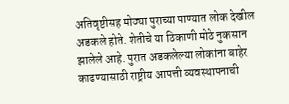अतिवृष्टीसह मोठ्या पुराच्या पाण्यात लोक देखील अडकले होते. शेतीचे या ठिकाणी मोठे नुकसान झालेले आहे. पुरात अडकलेल्या लोकांना बाहेर काढण्यासाठी राष्ट्रीय आपत्ती व्यवस्थापनाची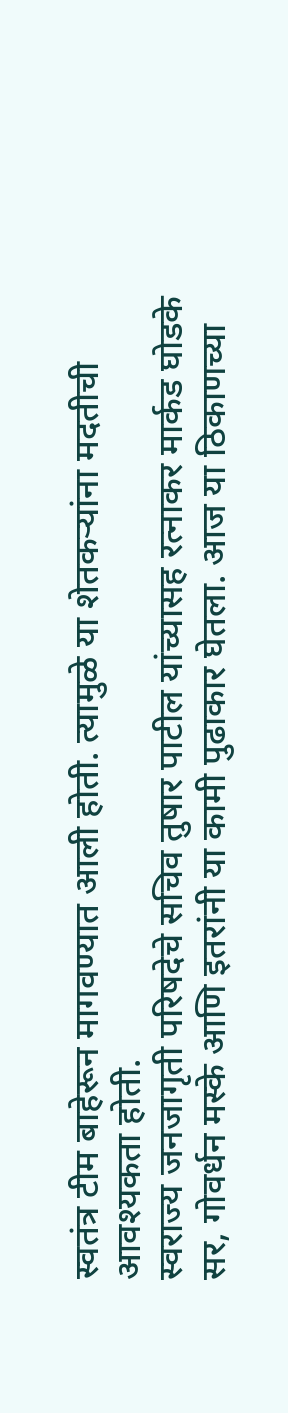स्वतंत्र टीम बाहेरून मागवण्यात आली होती. त्यामुळे या शेतकऱ्यांना मदतीची आवश्यकता होती.
स्वराज्य जनजागृती परिषदेचे सचिव तुषार पाटील यांच्यासह रत्नाकर मार्कड घोडके सर, गोवर्धन मस्के आणि इतरांनी या कामी पुढाकार घेतला. आज या ठिकाणच्या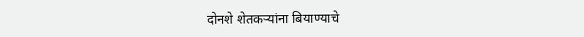दोनशे शेतकऱ्यांना बियाण्याचे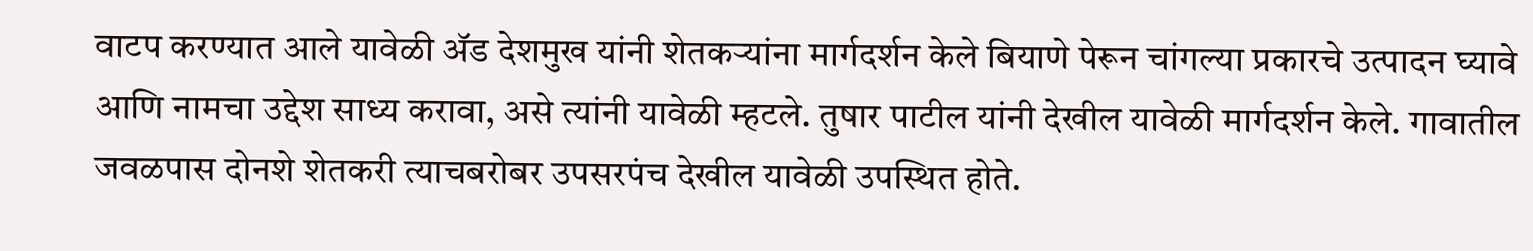वाटप करण्यात आले यावेळी ॲड देशमुख यांनी शेतकऱ्यांना मार्गदर्शन केले बियाणे पेरून चांगल्या प्रकारचे उत्पादन घ्यावे आणि नामचा उद्देश साध्य करावा, असे त्यांनी यावेळी म्हटले. तुषार पाटील यांनी देखील यावेळी मार्गदर्शन केले. गावातील जवळपास दोनशे शेतकरी त्याचबरोबर उपसरपंच देखील यावेळी उपस्थित होते.